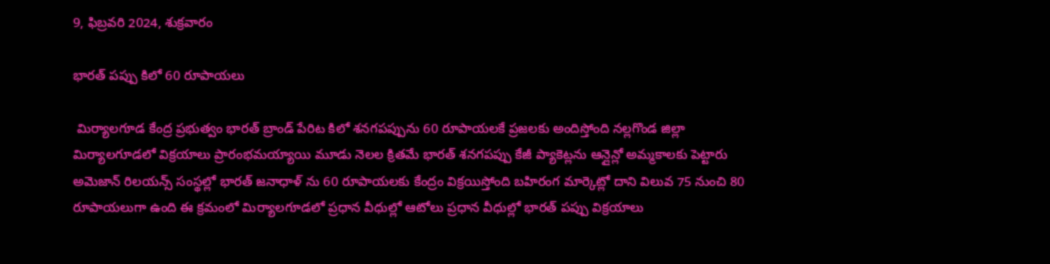9, ఫిబ్రవరి 2024, శుక్రవారం

భారత్ పప్పు కిలో 60 రూపాయలు

 మిర్యాలగూడ కేంద్ర ప్రభుత్వం భారత్ బ్రాండ్ పేరిట కిలో శనగపప్పును 60 రూపాయలకే ప్రజలకు అందిస్తోంది నల్లగొండ జిల్లా మిర్యాలగూడలో విక్రయాలు ప్రారంభమయ్యాయి మూడు నెలల క్రితమే భారత్ శనగపప్పు కేజీ ప్యాకెట్లను ఆన్లైన్లో అమ్మకాలకు పెట్టారు అమెజాన్ రిలయన్స్ సంస్థల్లో భారత్ జనాధాళ్ ను 60 రూపాయలకు కేంద్రం విక్రయిస్తోంది బహిరంగ మార్కెట్లో దాని విలువ 75 నుంచి 80 రూపాయలుగా ఉంది ఈ క్రమంలో మిర్యాలగూడలో ప్రధాన వీధుల్లో ఆటోలు ప్రధాన వీధుల్లో భారత్ పప్పు విక్రయాలు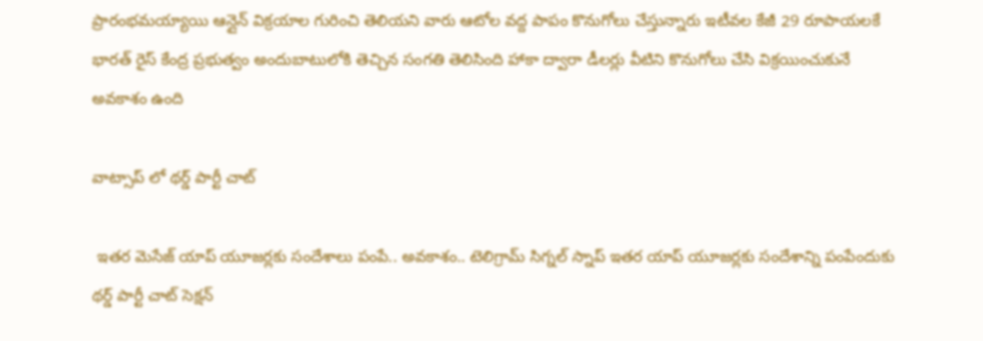ప్రారంభమయ్యాయి ఆన్లైన్ విక్రయాల గురించి తెలియని వారు ఆటోల వద్ద పాపం కొనుగోలు చేస్తున్నారు ఇటీవల కేజీ 29 రూపాయలకే భారత్ రైస్ కేంద్ర ప్రభుత్వం అందుబాటులోకి తెచ్చిన సంగతి తెలిసింది హాకా ద్వారా డీలర్లు వీటిని కొనుగోలు చేసి విక్రయించుకునే అవకాశం ఉంది

వాట్సాప్ లో థర్డ్ పార్టీ చాట్

 ఇతర మెసేజ్ యాప్ యూజర్లకు సందేశాలు పంపే.. అవకాశం.. టెలిగ్రామ్ సిగ్నల్ స్నాప్ ఇతర యాప్ యూజర్లకు సందేశాన్ని పంపేందుకు థర్డ్ పార్టీ చాట్ సెక్షన్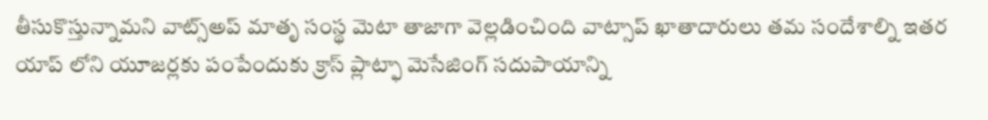తీసుకొస్తున్నామని వాట్స్అప్ మాతృ సంస్థ మెటా తాజాగా వెల్లడించింది వాట్సాప్ ఖాతాదారులు తమ సందేశాల్ని ఇతర యాప్ లోని యూజర్లకు పంపేందుకు క్రాస్ ప్లాట్ఫా మెసేజింగ్ సదుపాయాన్ని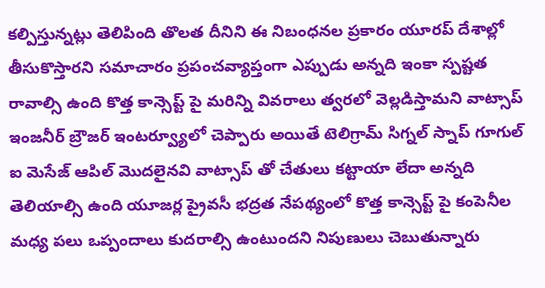కల్పిస్తున్నట్లు తెలిపింది తొలత దీనిని ఈ నిబంధనల ప్రకారం యూరప్ దేశాల్లో తీసుకొస్తారని సమాచారం ప్రపంచవ్యాప్తంగా ఎప్పుడు అన్నది ఇంకా స్పష్టత రావాల్సి ఉంది కొత్త కాన్సెప్ట్ పై మరిన్ని వివరాలు త్వరలో వెల్లడిస్తామని వాట్సాప్ ఇంజనీర్ బ్రౌజర్ ఇంటర్వ్యూలో చెప్పారు అయితే టెలిగ్రామ్ సిగ్నల్ స్నాప్ గూగుల్ ఐ మెసేజ్ ఆపిల్ మొదలైనవి వాట్సాప్ తో చేతులు కట్టాయా లేదా అన్నది తెలియాల్సి ఉంది యూజర్ల ప్రైవసీ భద్రత నేపథ్యంలో కొత్త కాన్సెప్ట్ పై కంపెనీల మధ్య పలు ఒప్పందాలు కుదరాల్సి ఉంటుందని నిపుణులు చెబుతున్నారు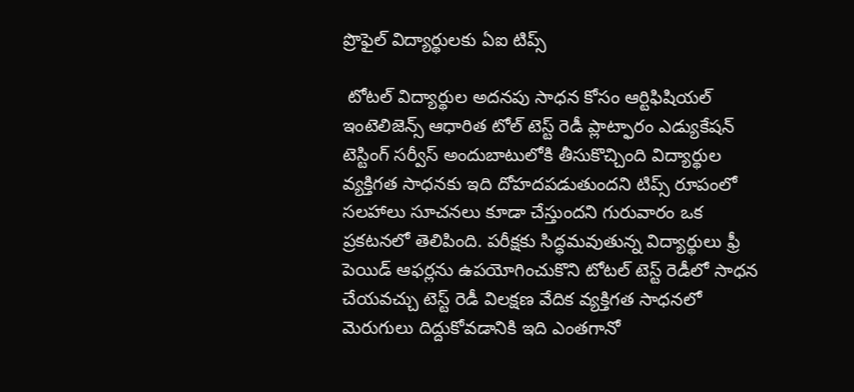ప్రొఫైల్ విద్యార్థులకు ఏఐ టిప్స్

 టోటల్ విద్యార్థుల అదనపు సాధన కోసం ఆర్టిఫిషియల్ ఇంటెలిజెన్స్ ఆధారిత టోల్ టెస్ట్ రెడీ ప్లాట్ఫారం ఎడ్యుకేషన్ టెస్టింగ్ సర్వీస్ అందుబాటులోకి తీసుకొచ్చింది విద్యార్థుల వ్యక్తిగత సాధనకు ఇది దోహదపడుతుందని టిప్స్ రూపంలో సలహాలు సూచనలు కూడా చేస్తుందని గురువారం ఒక ప్రకటనలో తెలిపింది. పరీక్షకు సిద్ధమవుతున్న విద్యార్థులు ఫ్రీ పెయిడ్ ఆఫర్లను ఉపయోగించుకొని టోటల్ టెస్ట్ రెడీలో సాధన చేయవచ్చు టెస్ట్ రెడీ విలక్షణ వేదిక వ్యక్తిగత సాధనలో మెరుగులు దిద్దుకోవడానికి ఇది ఎంతగానో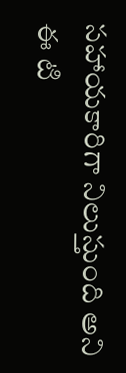సహాయకారిగా నిలుస్తుంది అని ఈ టి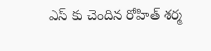ఎస్ కు చెందిన రోహిత్ శర్మ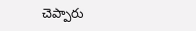చెప్పారు